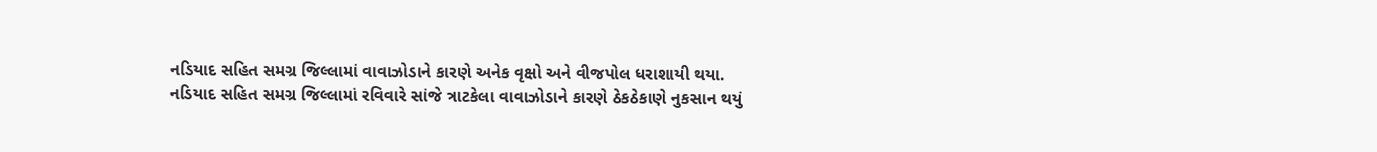નડિયાદ સહિત સમગ્ર જિલ્લામાં વાવાઝોડાને કારણે અનેક વૃક્ષો અને વીજપોલ ધરાશાયી થયા.
નડિયાદ સહિત સમગ્ર જિલ્લામાં રવિવારે સાંજે ત્રાટકેલા વાવાઝોડાને કારણે ઠેકઠેકાણે નુકસાન થયું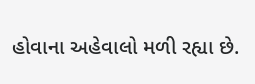હોવાના અહેવાલો મળી રહ્યા છે.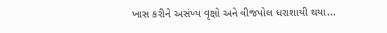ખાસ કરીને અસંખ્ય વૃક્ષો અને વીજપોલ ધરાશાયી થયા...